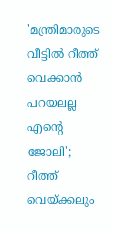'മന്ത്രിമാരുടെ വീട്ടില്‍ റീത്ത് വെക്കാന്‍ പറയലല്ല എന്റെ ജോലി'; റീത്ത് വെയ്ക്കലും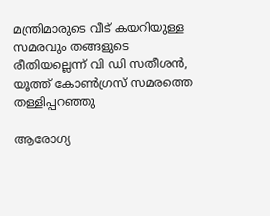മന്ത്രിമാരുടെ വീട് കയറിയുള്ള സമരവും തങ്ങളുടെ രീതിയല്ലെന്ന് വി ഡി സതീശന്‍, യൂത്ത് കോണ്‍ഗ്രസ് സമരത്തെ തള്ളിപ്പറഞ്ഞു

ആരോഗ്യ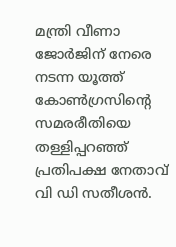മന്ത്രി വീണാ ജോര്‍ജിന് നേരെ നടന്ന യൂത്ത് കോണ്‍ഗ്രസിന്റെ സമരരീതിയെ തള്ളിപ്പറഞ്ഞ് പ്രതിപക്ഷ നേതാവ് വി ഡി സതീശന്‍.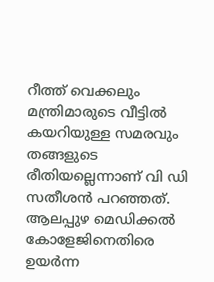റീത്ത് വെക്കലും മന്ത്രിമാരുടെ വീട്ടില്‍ കയറിയുള്ള സമരവും തങ്ങളുടെ രീതിയല്ലെന്നാണ് വി ഡി സതീശന്‍ പറഞ്ഞത്. ആലപ്പുഴ മെഡിക്കല്‍ കോളേജിനെതിരെ ഉയര്‍ന്ന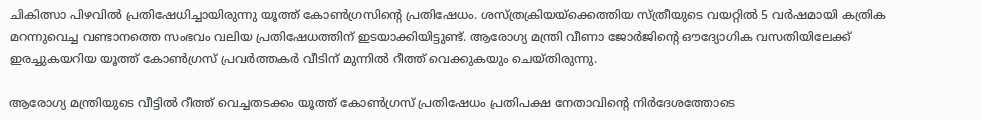ചികിത്സാ പിഴവില്‍ പ്രതിഷേധിച്ചായിരുന്നു യൂത്ത് കോണ്‍ഗ്രസിന്റെ പ്രതിഷേധം. ശസ്ത്രക്രിയയ്‌ക്കെത്തിയ സ്ത്രീയുടെ വയറ്റില്‍ 5 വര്‍ഷമായി കത്രിക മറന്നുവെച്ച വണ്ടാനത്തെ സംഭവം വലിയ പ്രതിഷേധത്തിന് ഇടയാക്കിയിട്ടുണ്ട്. ആരോഗ്യ മന്ത്രി വീണാ ജോര്‍ജിന്റെ ഔദ്യോഗിക വസതിയിലേക്ക് ഇരച്ചുകയറിയ യൂത്ത് കോണ്‍ഗ്രസ് പ്രവര്‍ത്തകര്‍ വീടിന് മുന്നില്‍ റീത്ത് വെക്കുകയും ചെയ്തിരുന്നു.

ആരോഗ്യ മന്ത്രിയുടെ വീട്ടില്‍ റീത്ത് വെച്ചതടക്കം യൂത്ത് കോണ്‍ഗ്രസ് പ്രതിഷേധം പ്രതിപക്ഷ നേതാവിന്റെ നിര്‍ദേശത്തോടെ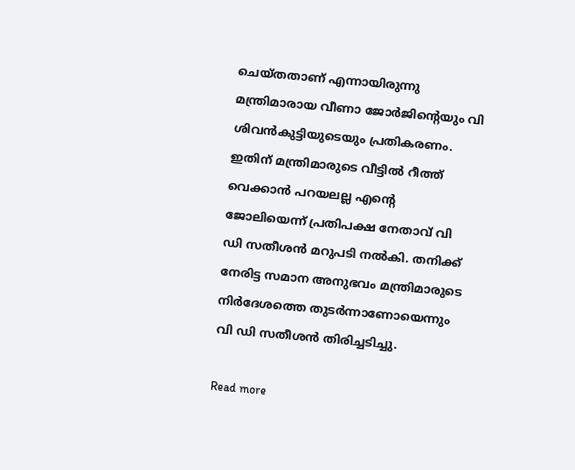ചെയ്തതാണ് എന്നായിരുന്നു മന്ത്രിമാരായ വീണാ ജോര്‍ജിന്റെയും വി ശിവന്‍കുട്ടിയുടെയും പ്രതികരണം. ഇതിന് മന്ത്രിമാരുടെ വീട്ടില്‍ റീത്ത് വെക്കാന്‍ പറയലല്ല എന്റെ ജോലിയെന്ന് പ്രതിപക്ഷ നേതാവ് വി ഡി സതീശന്‍ മറുപടി നല്‍കി. തനിക്ക് നേരിട്ട സമാന അനുഭവം മന്ത്രിമാരുടെ നിര്‍ദേശത്തെ തുടര്‍ന്നാണോയെന്നും വി ഡി സതീശന്‍ തിരിച്ചടിച്ചു.

Read more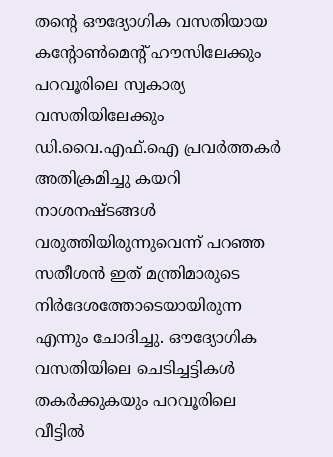തന്റെ ഔദ്യോഗിക വസതിയായ കന്റോണ്‍മെന്റ് ഹൗസിലേക്കും പറവൂരിലെ സ്വകാര്യ വസതിയിലേക്കും ഡി.വൈ.എഫ്.ഐ പ്രവര്‍ത്തകര്‍ അതിക്രമിച്ചു കയറി നാശനഷ്ടങ്ങള്‍ വരുത്തിയിരുന്നുവെന്ന് പറഞ്ഞ സതീശന്‍ ഇത് മന്ത്രിമാരുടെ നിര്‍ദേശത്തോടെയായിരുന്ന എന്നും ചോദിച്ചു. ഔദ്യോഗിക വസതിയിലെ ചെടിച്ചട്ടികള്‍ തകര്‍ക്കുകയും പറവൂരിലെ വീട്ടില്‍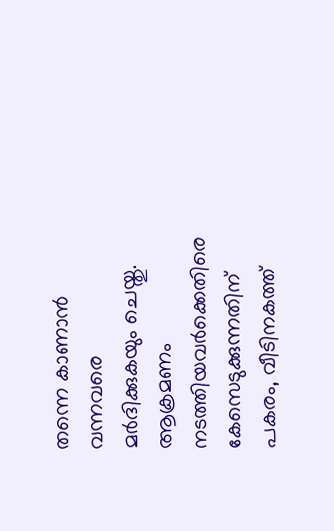തന്നെ കാണാന്‍ വന്നവരെ മര്‍ദിക്കുകയും ചെയ്തു. ആക്രമണം നടത്തിയവര്‍ക്കെതിരെ കേസെടുക്കുന്നതിന് പകരം, വീടിനകത്ത്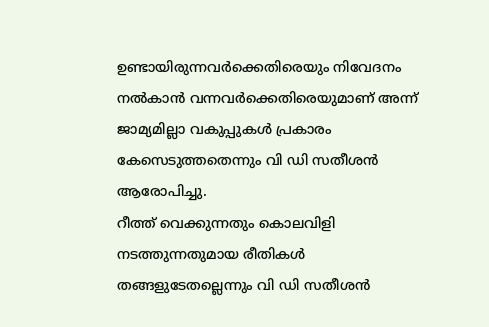ഉണ്ടായിരുന്നവര്‍ക്കെതിരെയും നിവേദനം നല്‍കാന്‍ വന്നവര്‍ക്കെതിരെയുമാണ് അന്ന് ജാമ്യമില്ലാ വകുപ്പുകള്‍ പ്രകാരം കേസെടുത്തതെന്നും വി ഡി സതീശന്‍ ആരോപിച്ചു.
റീത്ത് വെക്കുന്നതും കൊലവിളി നടത്തുന്നതുമായ രീതികള്‍ തങ്ങളുടേതല്ലെന്നും വി ഡി സതീശന്‍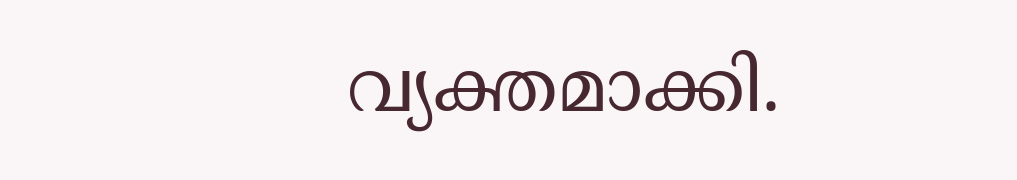വ്യക്തമാക്കി.